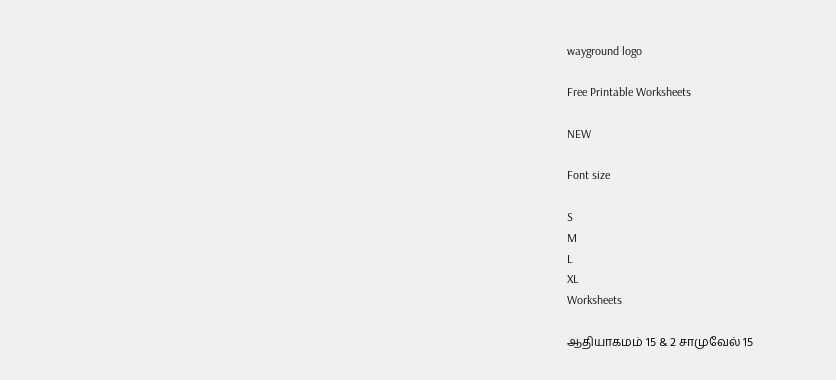wayground logo

Free Printable Worksheets

NEW

Font size

S
M
L
XL
Worksheets

ஆதியாகமம் 15 & 2 சாமுவேல் 15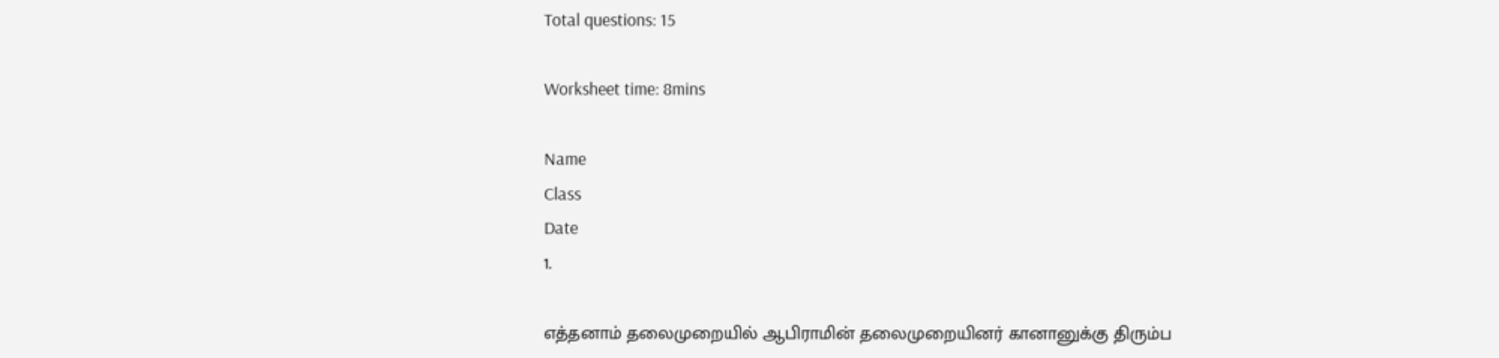Total questions: 15

Worksheet time: 8mins

Name
Class
Date
1.

எத்தனாம் தலைமுறையில் ஆபிராமின் தலைமுறையினர் கானானுக்கு திரும்ப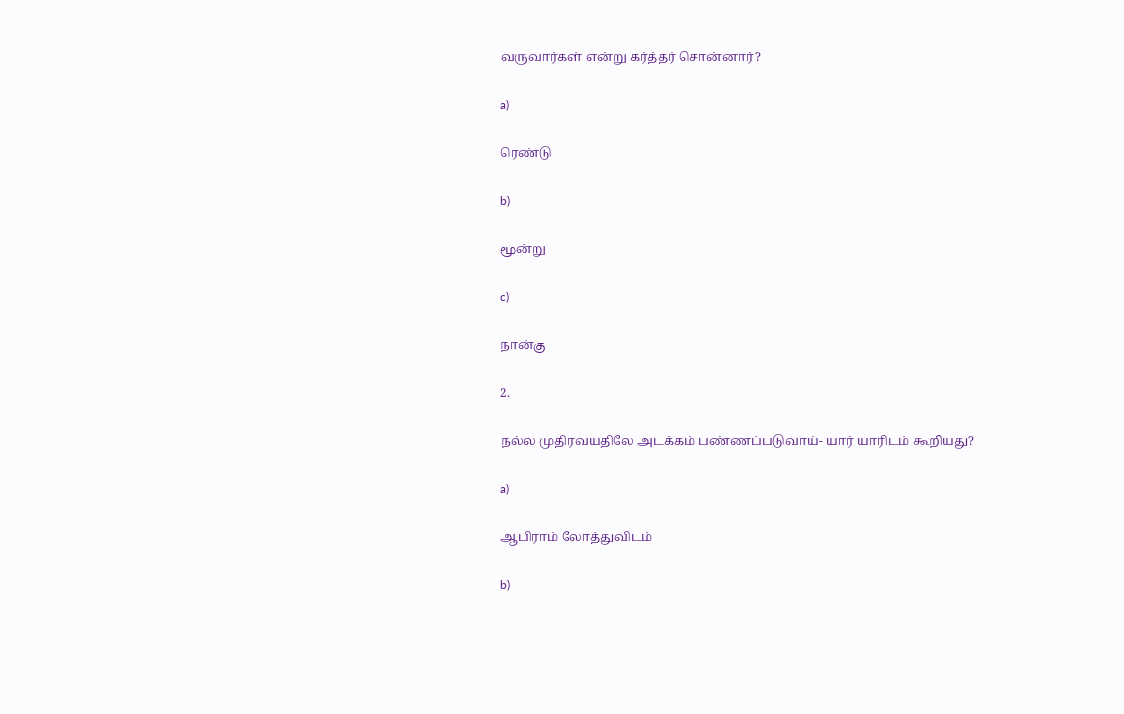வருவார்கள் என்று கர்த்தர் சொன்னார்?

a)

ரெண்டு

b)

மூன்று

c)

நான்கு

2.

நல்ல முதிரவயதிலே அடக்கம் பண்ணப்படுவாய்- யார் யாரிடம் கூறியது?

a)

ஆபிராம் லோத்துவிடம்

b)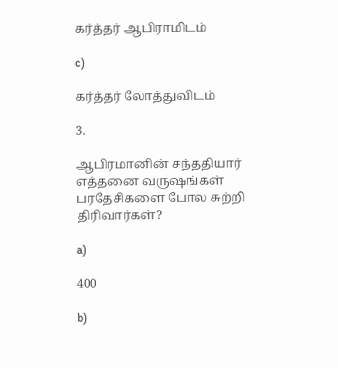கர்த்தர் ஆபிராமிடம்

c)

கர்த்தர் லோத்துவிடம்

3.

ஆபிரமானின் சந்ததியார் எத்தனை வருஷங்கள் பரதேசிகளை போல சுற்றி திரிவார்கள்?

a)

400

b)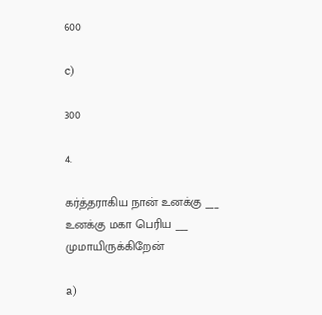600

c)

300

4.

கர்த்தராகிய நான் உனக்கு ___ உனக்கு மகா பெரிய ___ முமாயிருக்கிறேன்

a)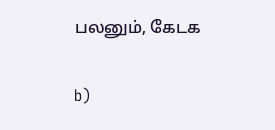பலனும், கேடக

b)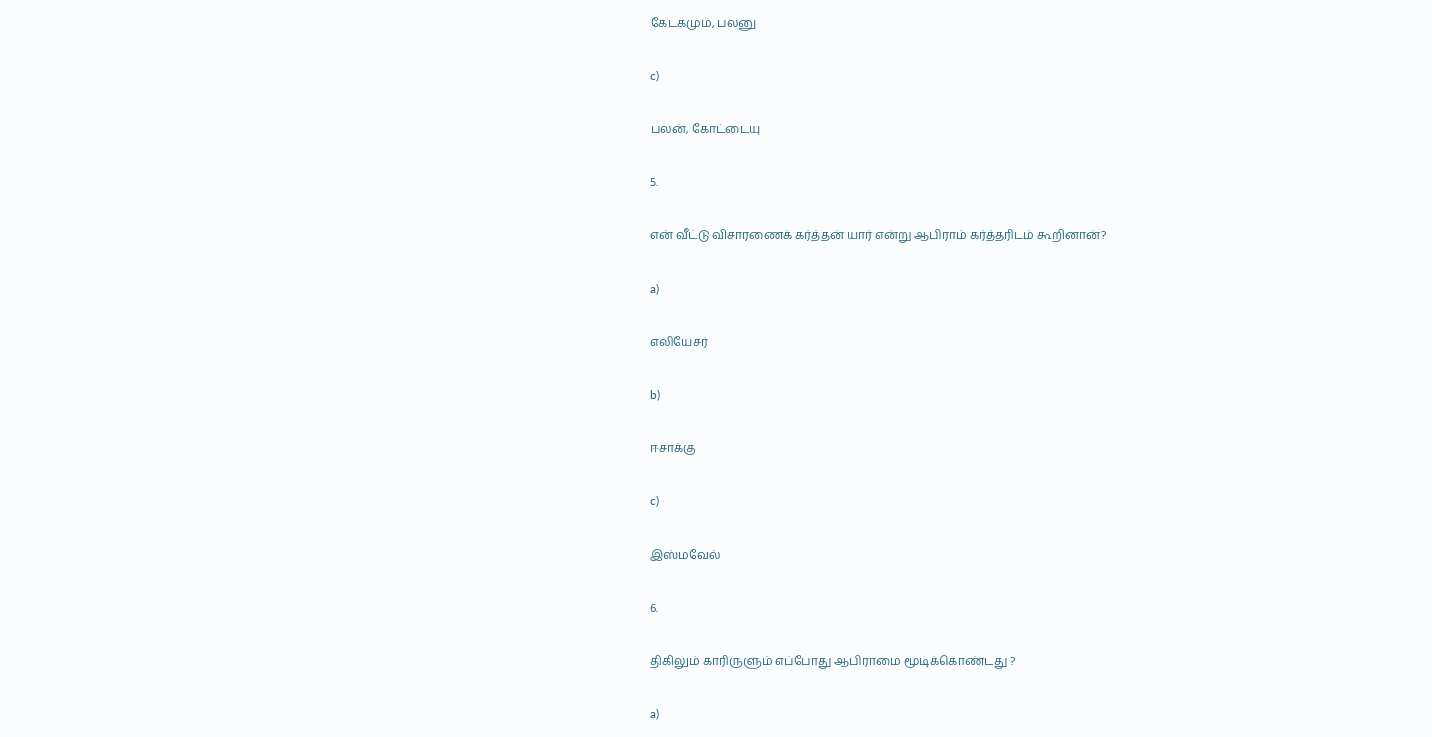கேடகமும், பலனு

c)

பலன், கோட்டையு

5.

என் வீட்டு விசாரணைக் கர்த்தன் யார் என்று ஆபிராம் கர்த்தரிடம் கூறினான்?

a)

எலியேசர்

b)

ஈசாக்கு

c)

இஸ்மவேல்

6.

திகிலும் காரிருளும் எப்போது ஆபிராமை மூடிக்கொண்டது ?

a)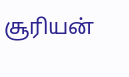சூரியன்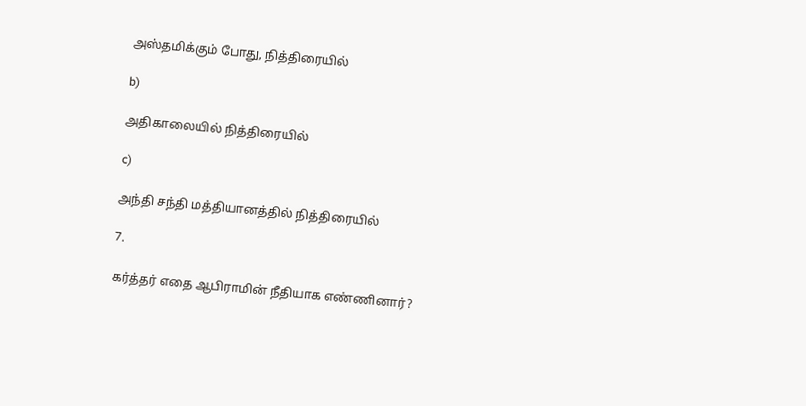அஸ்தமிக்கும் போது, நித்திரையில்

b)

அதிகாலையில் நித்திரையில்

c)

அந்தி சந்தி மத்தியானத்தில் நித்திரையில்

7.

கர்த்தர் எதை ஆபிராமின் நீதியாக எண்ணினார்?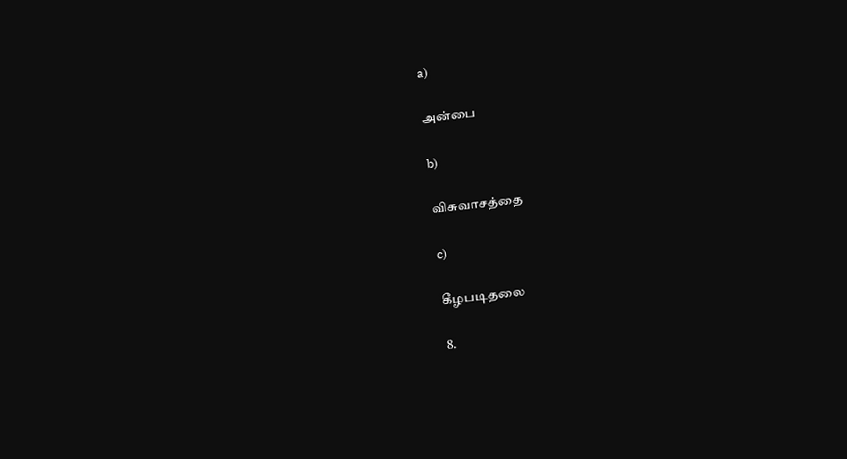a)

அன்பை

b)

விசுவாசத்தை

c)

கீழபடிதலை

8.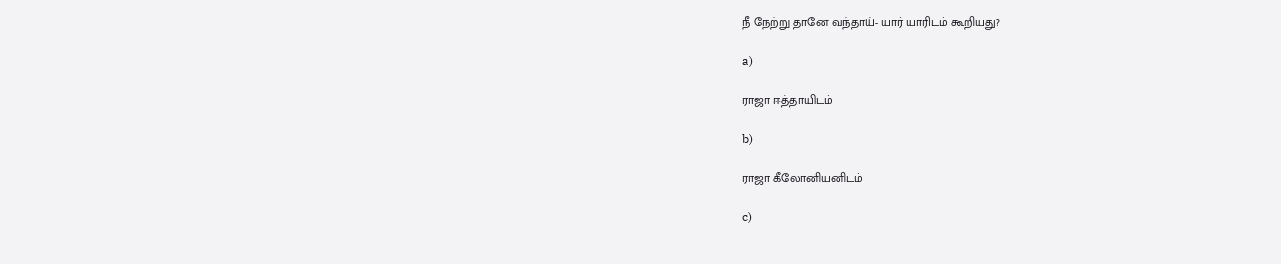நீ நேற்று தானே வந்தாய்- யார் யாரிடம் கூறியது?

a)

ராஜா ஈத்தாயிடம்

b)

ராஜா கீலோனியனிடம்

c)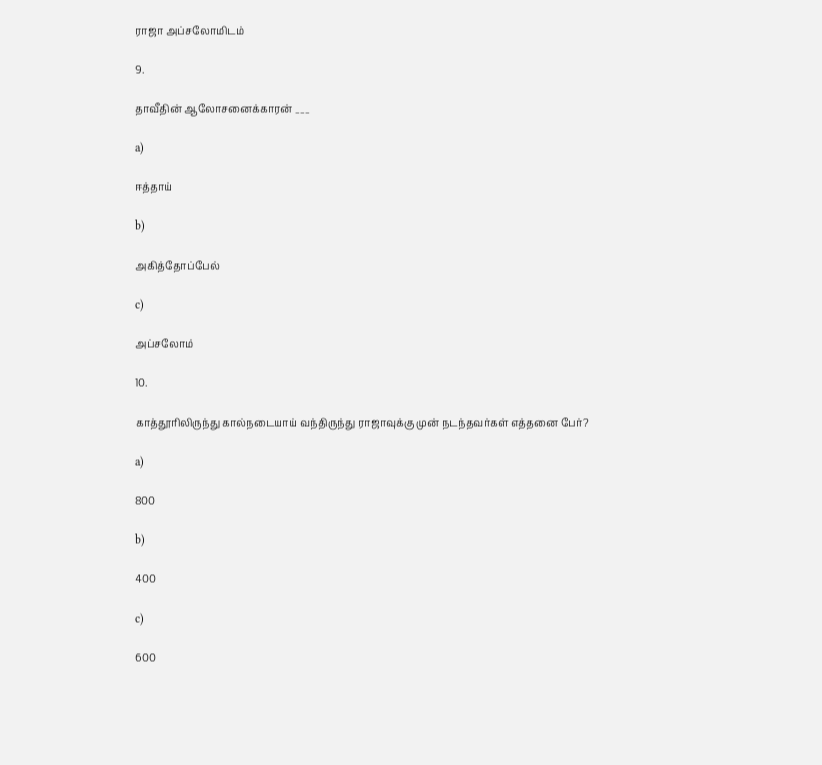ராஜா அப்சலோமிடம்

9.

தாவீதின் ஆலோசனைக்காரன் ___

a)

ஈத்தாய்

b)

அகித்தோப்பேல்

c)

அப்சலோம்

10.

காத்தூரிலிருந்து கால்நடையாய் வந்திருந்து ராஜாவுக்கு முன் நடந்தவர்கள் எத்தனை பேர்?

a)

800

b)

400

c)

600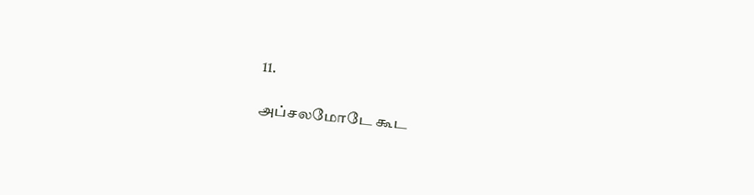11.

அப்சலமோடே கூட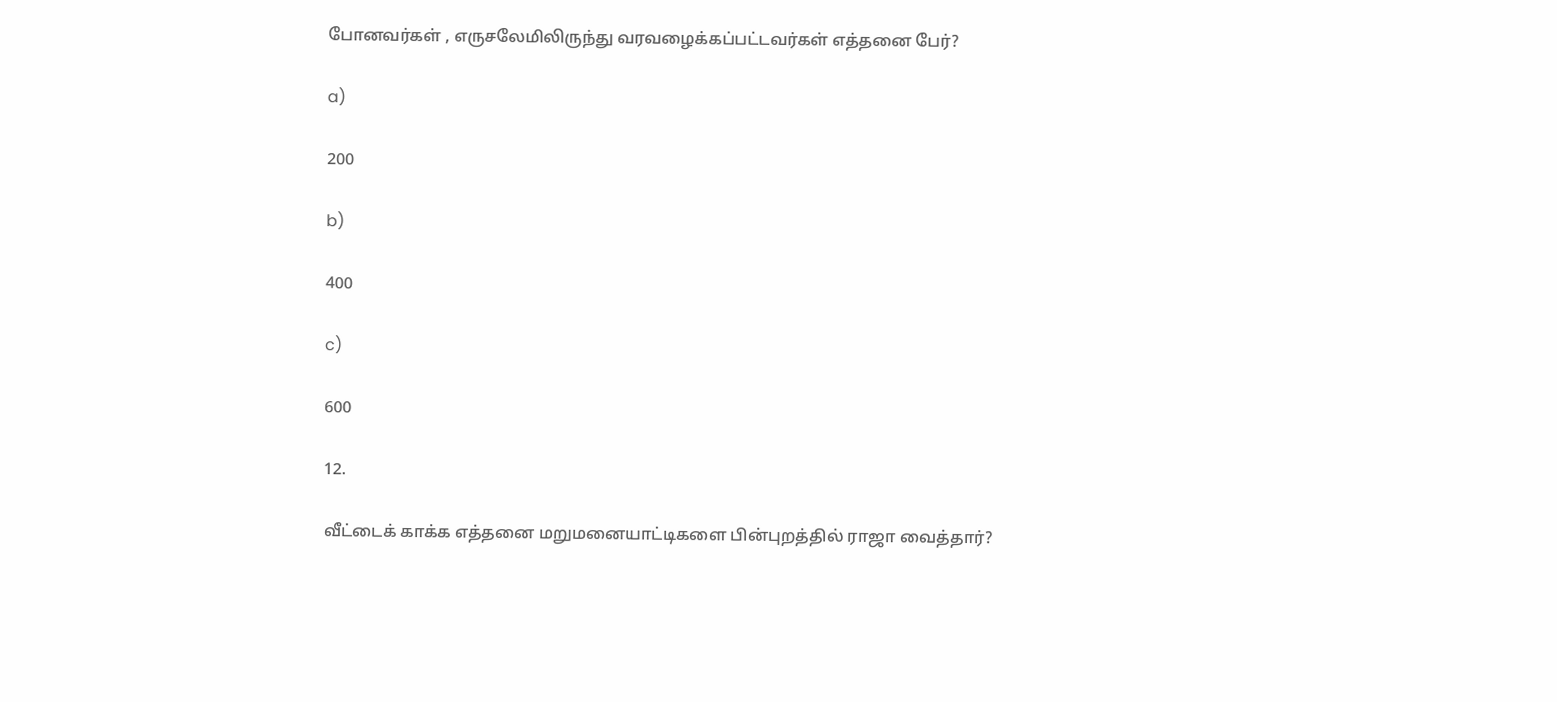போனவர்கள் , எருசலேமிலிருந்து வரவழைக்கப்பட்டவர்கள் எத்தனை பேர்?

a)

200

b)

400

c)

600

12.

வீட்டைக் காக்க எத்தனை மறுமனையாட்டிகளை பின்புறத்தில் ராஜா வைத்தார்?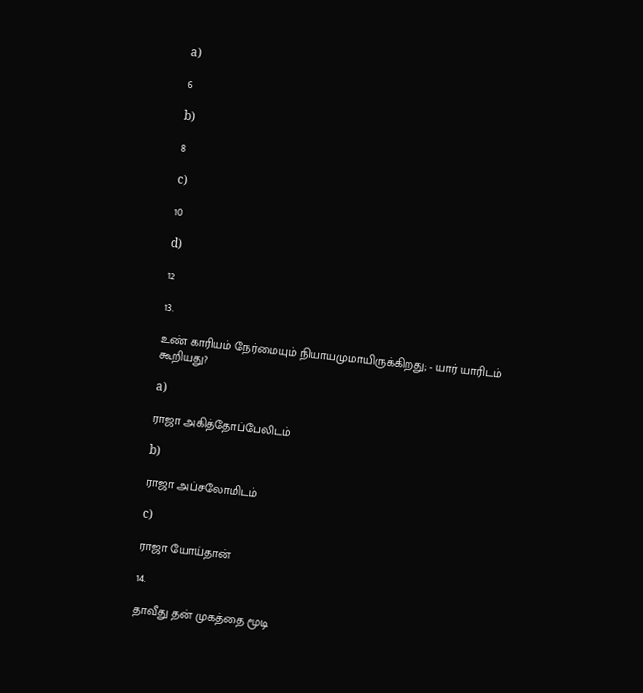a)

6

b)

8

c)

10

d)

12

13.

உண் காரியம் நேர்மையும் நியாயமுமாயிருக்கிறது; - யார் யாரிடம் கூறியது?

a)

ராஜா அகித்தோப்பேலிடம்

b)

ராஜா அப்சலோமிடம்

c)

ராஜா யோய்தான்

14.

தாவீது தன் முகத்தை மூடி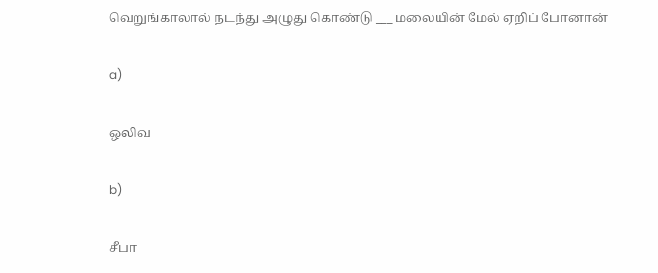வெறுங்காலால் நடந்து அழுது கொண்டு ___ மலையின் மேல் ஏறிப் போனான்

a)

ஒலிவ

b)

சீபா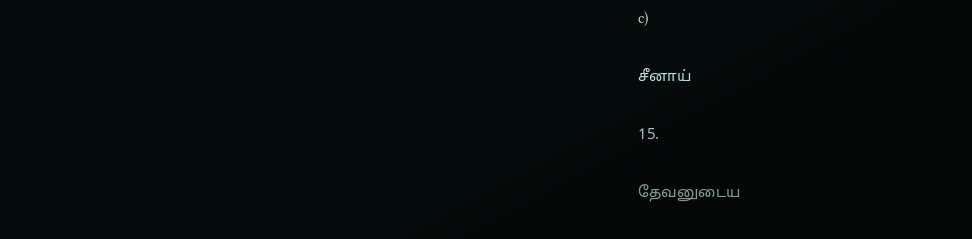c)

சீனாய்

15.

தேவனுடைய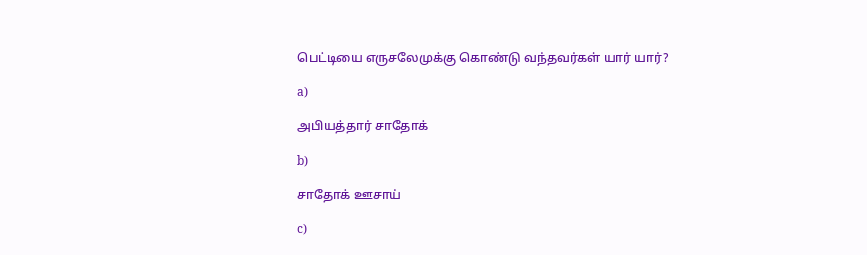பெட்டியை எருசலேமுக்கு கொண்டு வந்தவர்கள் யார் யார்?

a)

அபியத்தார் சாதோக்

b)

சாதோக் ஊசாய்

c)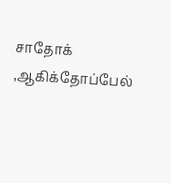சாதோக் ,ஆகிக்தோப்பேல்